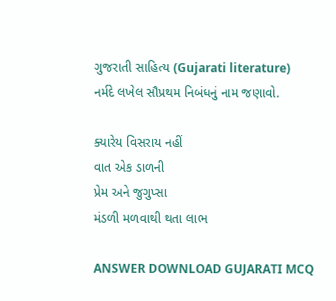ગુજરાતી સાહિત્ય (Gujarati literature)
નર્મદે લખેલ સૌપ્રથમ નિબંધનું નામ જણાવો.

ક્યારેય વિસરાય નહીં
વાત એક ડાળની
પ્રેમ અને જુગુપ્સા
મંડળી મળવાથી થતા લાભ

ANSWER DOWNLOAD GUJARATI MCQ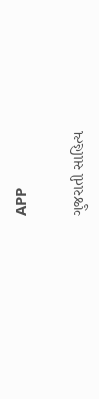APP

ગુજરાતી સાહિત્ય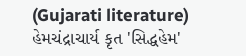(Gujarati literature)
હેમચંદ્રાચાર્ય કૃત 'સિદ્ધહેમ'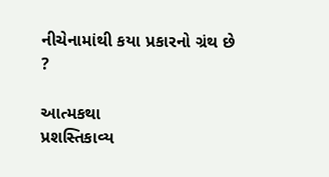નીચેનામાંથી કયા પ્રકારનો ગ્રંથ છે ?

આત્મકથા
પ્રશસ્તિકાવ્ય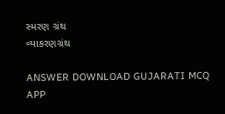સ્મરણ ગ્રંથ
વ્યાકરણગ્રંથ

ANSWER DOWNLOAD GUJARATI MCQ APP